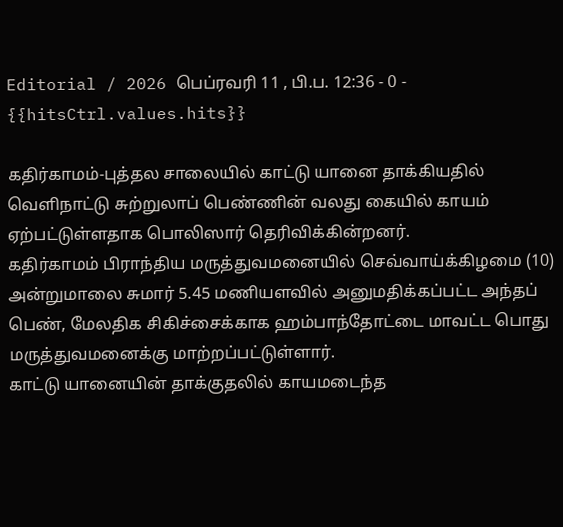Editorial / 2026 பெப்ரவரி 11 , பி.ப. 12:36 - 0 - {{hitsCtrl.values.hits}}

கதிர்காமம்-புத்தல சாலையில் காட்டு யானை தாக்கியதில் வெளிநாட்டு சுற்றுலாப் பெண்ணின் வலது கையில் காயம் ஏற்பட்டுள்ளதாக பொலிஸார் தெரிவிக்கின்றனர்.
கதிர்காமம் பிராந்திய மருத்துவமனையில் செவ்வாய்க்கிழமை (10) அன்றுமாலை சுமார் 5.45 மணியளவில் அனுமதிக்கப்பட்ட அந்தப் பெண், மேலதிக சிகிச்சைக்காக ஹம்பாந்தோட்டை மாவட்ட பொது மருத்துவமனைக்கு மாற்றப்பட்டுள்ளார்.
காட்டு யானையின் தாக்குதலில் காயமடைந்த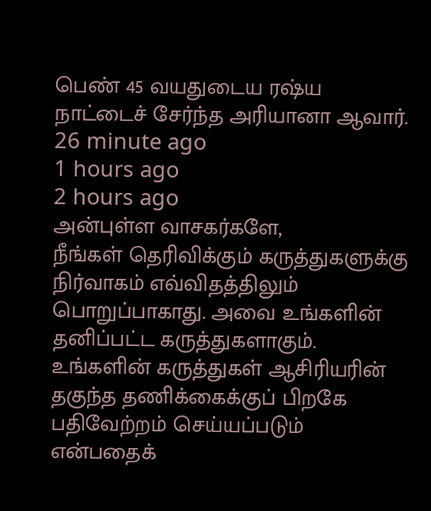பெண் 45 வயதுடைய ரஷ்ய நாட்டைச் சேர்ந்த அரியானா ஆவார்.
26 minute ago
1 hours ago
2 hours ago
அன்புள்ள வாசகர்களே,
நீங்கள் தெரிவிக்கும் கருத்துகளுக்கு நிர்வாகம் எவ்விதத்திலும் பொறுப்பாகாது. அவை உங்களின் தனிப்பட்ட கருத்துகளாகும். உங்களின் கருத்துகள் ஆசிரியரின் தகுந்த தணிக்கைக்குப் பிறகே பதிவேற்றம் செய்யப்படும் என்பதைக்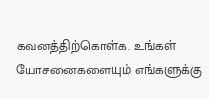கவனத்திற்கொள்க. உங்கள் யோசனைகளையும் எங்களுக்கு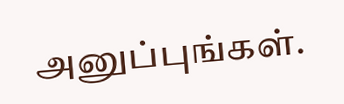அனுப்புங்கள்.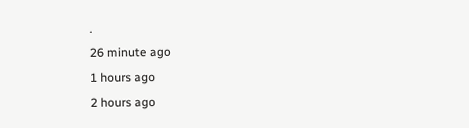.
26 minute ago
1 hours ago
2 hours ago